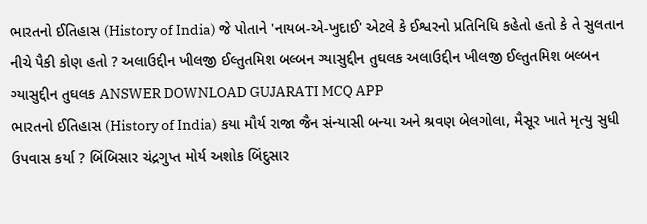ભારતનો ઈતિહાસ (History of India) જે પોતાને 'નાયબ-એ-ખુદાઈ' એટલે કે ઈશ્વરનો પ્રતિનિધિ કહેતો હતો કે તે સુલતાન નીચે પૈકી કોણ હતો ? અલાઉદ્દીન ખીલજી ઈલ્તુતમિશ બલ્બન ગ્યાસુદ્દીન તુઘલક અલાઉદ્દીન ખીલજી ઈલ્તુતમિશ બલ્બન ગ્યાસુદ્દીન તુઘલક ANSWER DOWNLOAD GUJARATI MCQ APP
ભારતનો ઈતિહાસ (History of India) કયા મૌર્ય રાજા જૈન સંન્યાસી બન્યા અને શ્રવણ બેલગોલા, મૈસૂર ખાતે મૃત્યુ સુધી ઉપવાસ કર્યા ? બિંબિસાર ચંદ્રગુપ્ત મોર્ય અશોક બિંદુસાર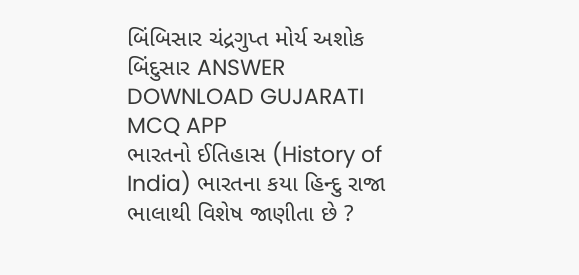બિંબિસાર ચંદ્રગુપ્ત મોર્ય અશોક બિંદુસાર ANSWER DOWNLOAD GUJARATI MCQ APP
ભારતનો ઈતિહાસ (History of India) ભારતના કયા હિન્દુ રાજા ભાલાથી વિશેષ જાણીતા છે ?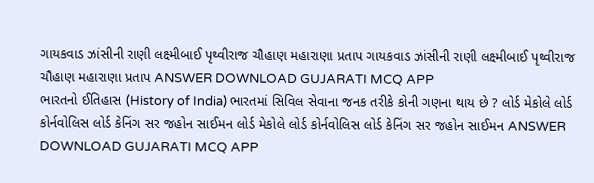ગાયકવાડ ઝાંસીની રાણી લક્ષ્મીબાઈ પૃથ્વીરાજ ચૌહાણ મહારાણા પ્રતાપ ગાયકવાડ ઝાંસીની રાણી લક્ષ્મીબાઈ પૃથ્વીરાજ ચૌહાણ મહારાણા પ્રતાપ ANSWER DOWNLOAD GUJARATI MCQ APP
ભારતનો ઈતિહાસ (History of India) ભારતમાં સિવિલ સેવાના જનક તરીકે કોની ગણના થાય છે ? લોર્ડ મેકોલે લોર્ડ કોર્નવોલિસ લોર્ડ કેનિંગ સર જહોન સાઈમન લોર્ડ મેકોલે લોર્ડ કોર્નવોલિસ લોર્ડ કેનિંગ સર જહોન સાઈમન ANSWER DOWNLOAD GUJARATI MCQ APP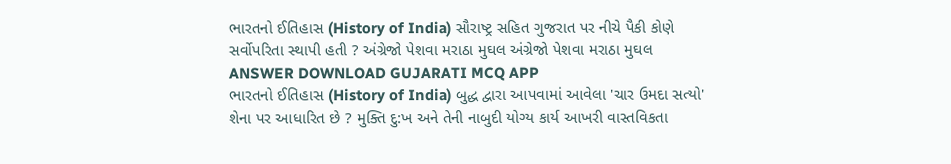ભારતનો ઈતિહાસ (History of India) સૌરાષ્ટ્ર સહિત ગુજરાત પર નીચે પૈકી કોણે સર્વોપરિતા સ્થાપી હતી ? અંગ્રેજો પેશવા મરાઠા મુઘલ અંગ્રેજો પેશવા મરાઠા મુઘલ ANSWER DOWNLOAD GUJARATI MCQ APP
ભારતનો ઈતિહાસ (History of India) બુદ્ધ દ્વારા આપવામાં આવેલા 'ચાર ઉમદા સત્યો' શેના પર આધારિત છે ? મુક્તિ દુ:ખ અને તેની નાબુદી યોગ્ય કાર્ય આખરી વાસ્તવિકતા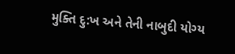મુક્તિ દુ:ખ અને તેની નાબુદી યોગ્ય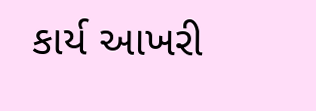કાર્ય આખરી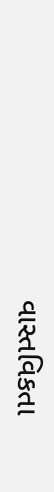વાસ્તવિકતા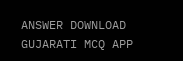ANSWER DOWNLOAD GUJARATI MCQ APP